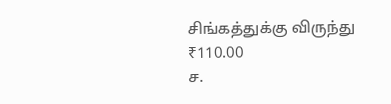சிங்கத்துக்கு விருந்து
₹110.00
ச.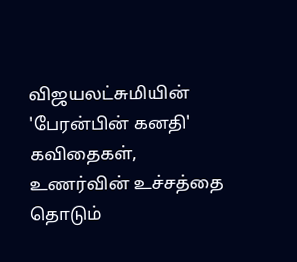விஜயலட்சுமியின் 'பேரன்பின் கனதி' கவிதைகள், உணர்வின் உச்சத்தை தொடும்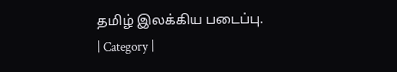தமிழ் இலக்கிய படைப்பு.
| Category |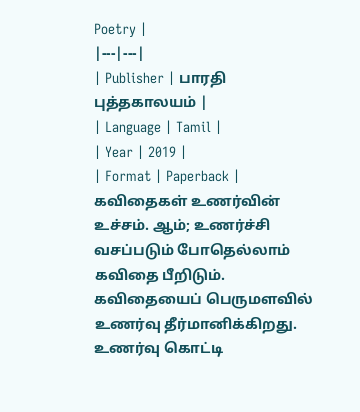Poetry |
|---|---|
| Publisher | பாரதி புத்தகாலயம் |
| Language | Tamil |
| Year | 2019 |
| Format | Paperback |
கவிதைகள் உணர்வின் உச்சம். ஆம்; உணர்ச்சி வசப்படும் போதெல்லாம் கவிதை பீறிடும். கவிதையைப் பெருமளவில் உணர்வு தீர்மானிக்கிறது. உணர்வு கொட்டி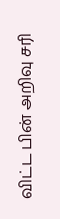விட்ட பின் அறிவு சரி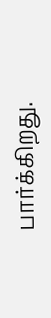பார்க்கிறது.